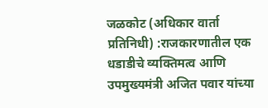जळकोट (अधिकार वार्ता प्रतिनिधी) :राजकारणातील एक धडाडीचे व्यक्तिमत्व आणि उपमुख्यमंत्री अजित पवार यांच्या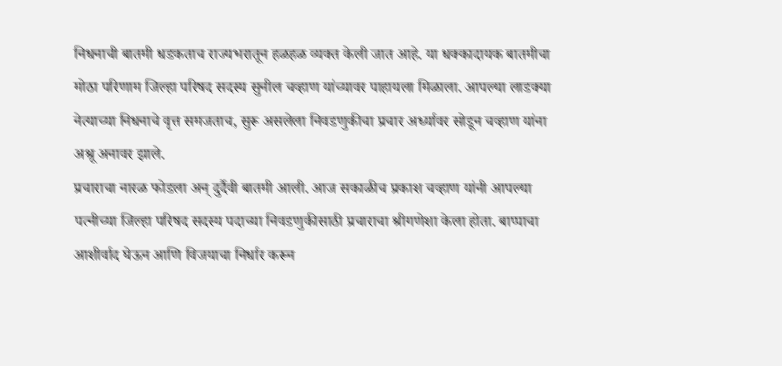निधनाची बातमी धडकताच राज्यभरातून हळहळ व्यक्त केली जात आहे. या धक्कादायक बातमीचा मोठा परिणाम जिल्हा परिषद सदस्य सुनील चव्हाण यांच्यावर पाहायला मिळाला. आपल्या लाडक्या नेत्याच्या निधनाचे वृत्त समजताच, सुरू असलेला निवडणुकीचा प्रचार अर्ध्यावर सोडून चव्हाण यांना अश्रू अनावर झाले.
प्रचाराचा नारळ फोडला अन् दुर्दैवी बातमी आली. आज सकाळीच प्रकाश चव्हाण यांनी आपल्या पत्नीच्या जिल्हा परिषद सदस्य पदाच्या निवडणुकीसाठी प्रचाराचा श्रीगणेशा केला होता. बाप्पाचा आशीर्वाद घेऊन आणि विजयाचा निर्धार करून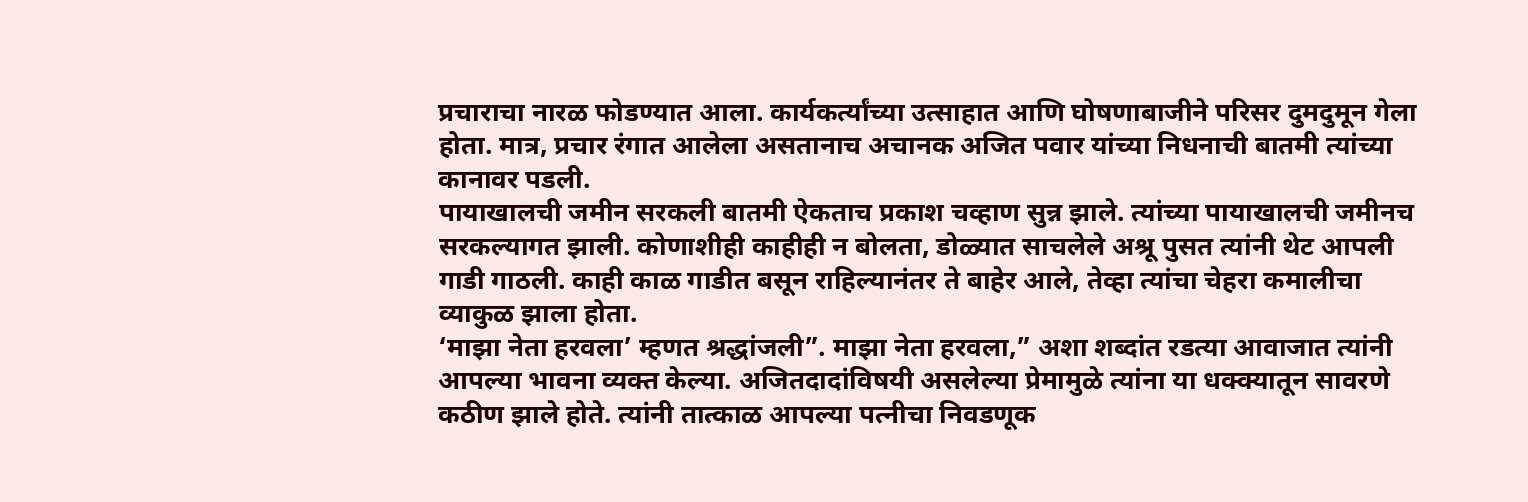प्रचाराचा नारळ फोडण्यात आला. कार्यकर्त्यांच्या उत्साहात आणि घोषणाबाजीने परिसर दुमदुमून गेला होता. मात्र, प्रचार रंगात आलेला असतानाच अचानक अजित पवार यांच्या निधनाची बातमी त्यांच्या कानावर पडली.
पायाखालची जमीन सरकली बातमी ऐकताच प्रकाश चव्हाण सुन्न झाले. त्यांच्या पायाखालची जमीनच सरकल्यागत झाली. कोणाशीही काहीही न बोलता, डोळ्यात साचलेले अश्रू पुसत त्यांनी थेट आपली गाडी गाठली. काही काळ गाडीत बसून राहिल्यानंतर ते बाहेर आले, तेव्हा त्यांचा चेहरा कमालीचा व्याकुळ झाला होता.
‘माझा नेता हरवला’ म्हणत श्रद्धांजली”. माझा नेता हरवला,” अशा शब्दांत रडत्या आवाजात त्यांनी आपल्या भावना व्यक्त केल्या. अजितदादांविषयी असलेल्या प्रेमामुळे त्यांना या धक्क्यातून सावरणे कठीण झाले होते. त्यांनी तात्काळ आपल्या पत्नीचा निवडणूक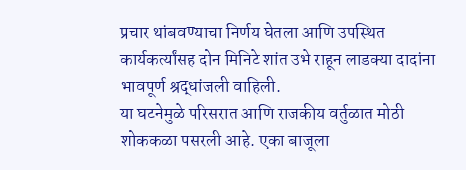प्रचार थांबवण्याचा निर्णय घेतला आणि उपस्थित कार्यकर्त्यांसह दोन मिनिटे शांत उभे राहून लाडक्या दादांना भावपूर्ण श्रद्धांजली वाहिली.
या घटनेमुळे परिसरात आणि राजकीय वर्तुळात मोठी शोककळा पसरली आहे. एका बाजूला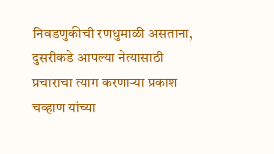निवडणुकीची रणधुमाळी असताना, दुसरीकडे आपल्या नेत्यासाठी प्रचाराचा त्याग करणाऱ्या प्रकाश चव्हाण यांच्या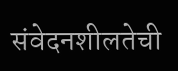संवेदनशीलतेची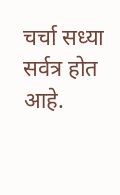चर्चा सध्या सर्वत्र होत आहे.